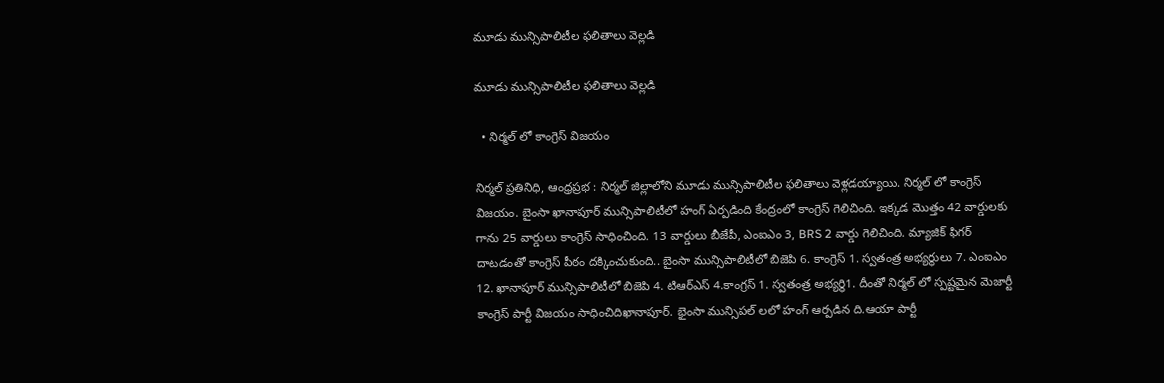మూడు మున్సిపాలిటీల ఫలితాలు వెల్లడి

మూడు మున్సిపాలిటీల ఫలితాలు వెల్లడి

  • నిర్మల్ లో కాంగ్రెస్ విజయం

నిర్మల్ ప్రతినిధి, ఆంధ్రప్రభ : నిర్మల్ జిల్లాలోని మూడు మున్సిపాలిటీల ఫలితాలు వెళ్లడయ్యాయి. నిర్మల్ లో కాంగ్రెస్ విజయం. బైంసా ఖానాపూర్ మున్సిపాలిటీలో హంగ్ ఏర్పడింది కేంద్రంలో కాంగ్రెస్ గెలిచింది. ఇక్కడ మొత్తం 42 వార్డులకు గాను 25 వార్డులు కాంగ్రెస్ సాధించింది. 13 వార్డులు బీజేపీ, ఎంఐఎం 3, BRS 2 వార్డు గెలిచింది. మ్యాజిక్ ఫిగర్ దాటడంతో కాంగ్రెస్ పీఠం దక్కించుకుంది.. బైంసా మున్సిపాలిటీలో బిజెపి 6. కాంగ్రెస్ 1. స్వతంత్ర అభ్యర్థులు 7. ఎంఐఎం 12. ఖానాపూర్ మున్సిపాలిటీలో బిజెపి 4. టిఆర్ఎస్ 4.కాంగ్రస్ 1. స్వతంత్ర అభ్యర్థి1. దీంతో నిర్మల్ లో స్పష్టమైన మెజార్టీ కాంగ్రెస్ పార్టీ విజయం సాధించిదిఖానాపూర్. భైంసా మున్సిపల్ లలో హంగ్ ఆర్పడిన ది.ఆయా పార్టీ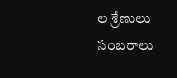ల శ్రేణులు సంబరాలు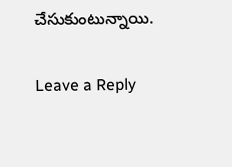చేసుకుంటున్నాయి.

Leave a Reply